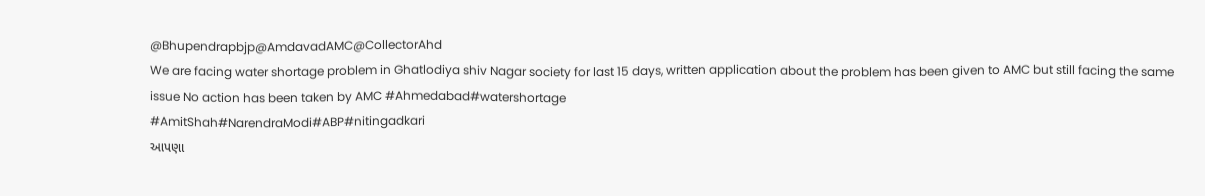@Bhupendrapbjp@AmdavadAMC@CollectorAhd
We are facing water shortage problem in Ghatlodiya shiv Nagar society for last 15 days, written application about the problem has been given to AMC but still facing the same issue No action has been taken by AMC #Ahmedabad#watershortage
#AmitShah#NarendraModi#ABP#nitingadkari
આપણા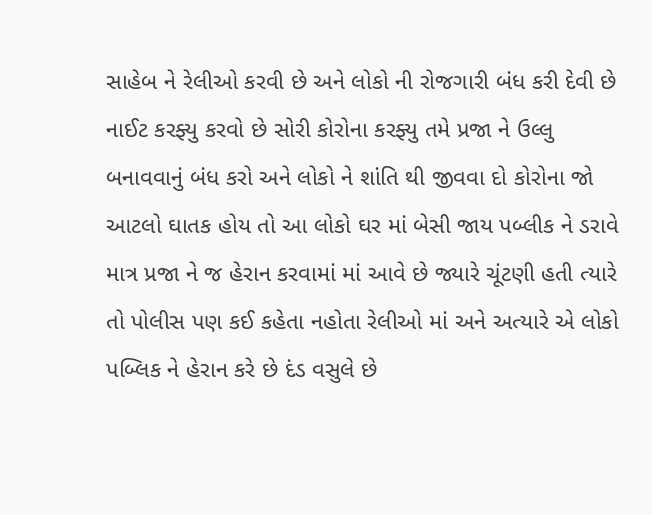સાહેબ ને રેલીઓ કરવી છે અને લોકો ની રોજગારી બંધ કરી દેવી છે નાઈટ કરફ્યુ કરવો છે સોરી કોરોના કરફ્યુ તમે પ્રજા ને ઉલ્લુ બનાવવાનું બંધ કરો અને લોકો ને શાંતિ થી જીવવા દો કોરોના જો આટલો ઘાતક હોય તો આ લોકો ઘર માં બેસી જાય પબ્લીક ને ડરાવે
માત્ર પ્રજા ને જ હેરાન કરવામાં માં આવે છે જ્યારે ચૂંટણી હતી ત્યારે તો પોલીસ પણ કઈ કહેતા નહોતા રેલીઓ માં અને અત્યારે એ લોકો પબ્લિક ને હેરાન કરે છે દંડ વસુલે છે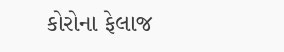કોરોના ફેલાજ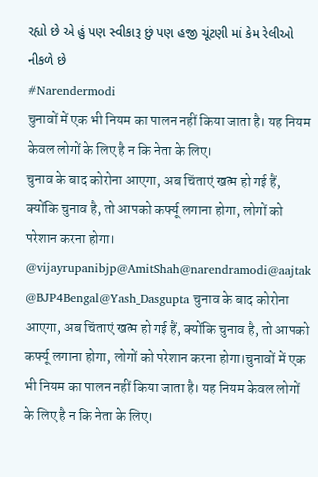રહ્યો છે એ હું પણ સ્વીકારૂ છું પણ હજી ચૂંટણી માં કેમ રેલીઓ નીકળે છે
#Narendermodi
चुनावों में एक भी नियम का पालन नहीं किया जाता है। यह नियम केवल लोगों के लिए है न कि नेता के लिए।
चुनाव के बाद कोरोना आएगा, अब चिंताएं खत्म हो गई हैं, क्योंकि चुनाव है, तो आपको कर्फ्यू लगाना होगा, लोगों को परेशान करना होगा। @vijayrupanibjp@AmitShah@narendramodi@aajtak
@BJP4Bengal@Yash_Dasgupta चुनाव के बाद कोरोना आएगा, अब चिंताएं खत्म हो गई हैं, क्योंकि चुनाव है, तो आपको कर्फ्यू लगाना होगा, लोगों को परेशान करना होगा।चुनावों में एक भी नियम का पालन नहीं किया जाता है। यह नियम केवल लोगों के लिए है न कि नेता के लिए।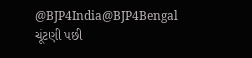@BJP4India@BJP4Bengal ચૂંટણી પછી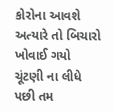કોરોના આવશે અત્યારે તો બિચારો ખોવાઈ ગયો ચૂંટણી ના લીધે પછી તમ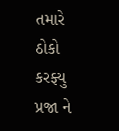તમારે ઠોકો કરફ્યુ પ્રજા ને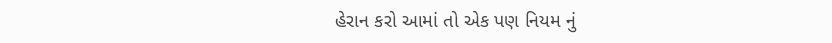હેરાન કરો આમાં તો એક પણ નિયમ નું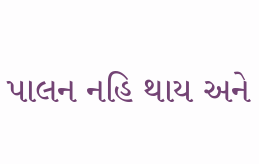પાલન નહિ થાય અને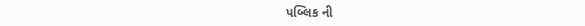પબ્લિક ની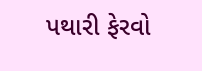પથારી ફેરવો